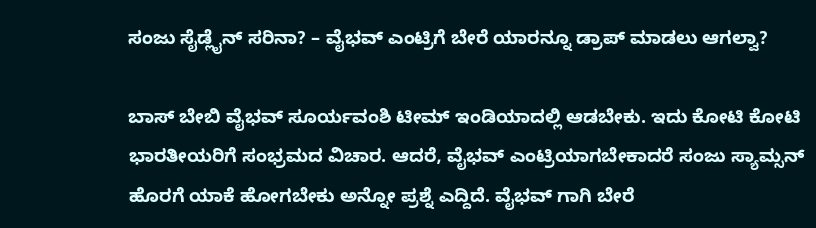ಸಂಜು ಸೈಡ್ಲೈನ್ ಸರಿನಾ? – ವೈಭವ್ ಎಂಟ್ರಿಗೆ ಬೇರೆ ಯಾರನ್ನೂ ಡ್ರಾಪ್ ಮಾಡಲು ಆಗಲ್ವಾ?

ಬಾಸ್ ಬೇಬಿ ವೈಭವ್ ಸೂರ್ಯವಂಶಿ ಟೀಮ್ ಇಂಡಿಯಾದಲ್ಲಿ ಆಡಬೇಕು. ಇದು ಕೋಟಿ ಕೋಟಿ ಭಾರತೀಯರಿಗೆ ಸಂಭ್ರಮದ ವಿಚಾರ. ಆದರೆ, ವೈಭವ್ ಎಂಟ್ರಿಯಾಗಬೇಕಾದರೆ ಸಂಜು ಸ್ಯಾಮ್ಸನ್ ಹೊರಗೆ ಯಾಕೆ ಹೋಗಬೇಕು ಅನ್ನೋ ಪ್ರಶ್ನೆ ಎದ್ದಿದೆ. ವೈಭವ್ ಗಾಗಿ ಬೇರೆ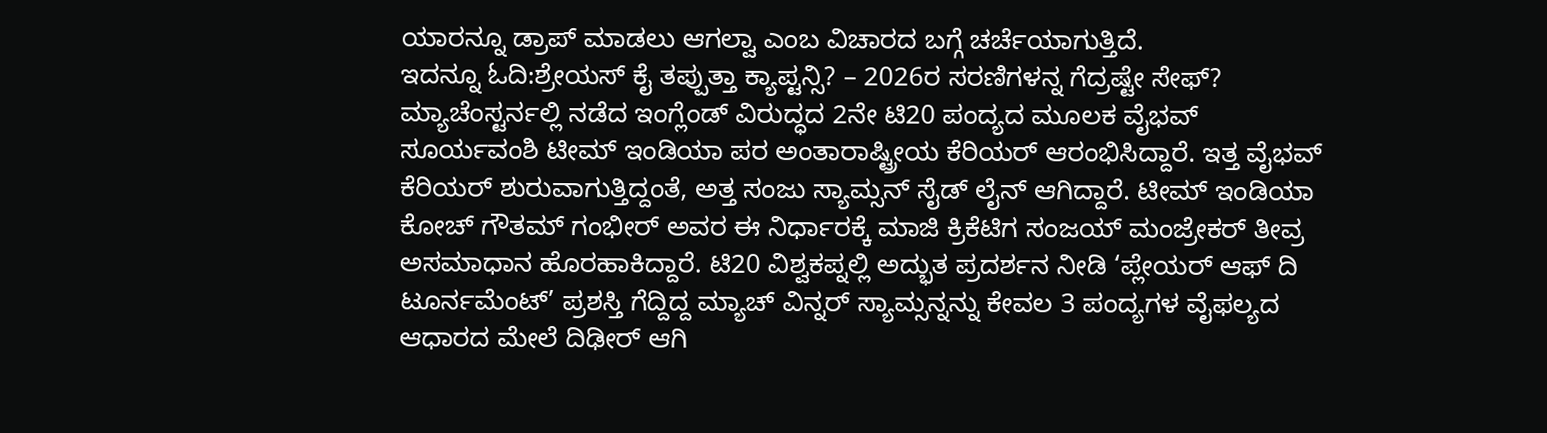ಯಾರನ್ನೂ ಡ್ರಾಪ್ ಮಾಡಲು ಆಗಲ್ವಾ ಎಂಬ ವಿಚಾರದ ಬಗ್ಗೆ ಚರ್ಚೆಯಾಗುತ್ತಿದೆ.
ಇದನ್ನೂ ಓದಿ:ಶ್ರೇಯಸ್ ಕೈ ತಪ್ಪುತ್ತಾ ಕ್ಯಾಪ್ಟನ್ಸಿ? – 2026ರ ಸರಣಿಗಳನ್ನ ಗೆದ್ರಷ್ಟೇ ಸೇಫ್?
ಮ್ಯಾಚೆಂಸ್ಟರ್ನಲ್ಲಿ ನಡೆದ ಇಂಗ್ಲೆಂಡ್ ವಿರುದ್ಧದ 2ನೇ ಟಿ20 ಪಂದ್ಯದ ಮೂಲಕ ವೈಭವ್ ಸೂರ್ಯವಂಶಿ ಟೀಮ್ ಇಂಡಿಯಾ ಪರ ಅಂತಾರಾಷ್ಟ್ರೀಯ ಕೆರಿಯರ್ ಆರಂಭಿಸಿದ್ದಾರೆ. ಇತ್ತ ವೈಭವ್ ಕೆರಿಯರ್ ಶುರುವಾಗುತ್ತಿದ್ದಂತೆ, ಅತ್ತ ಸಂಜು ಸ್ಯಾಮ್ಸನ್ ಸೈಡ್ ಲೈನ್ ಆಗಿದ್ದಾರೆ. ಟೀಮ್ ಇಂಡಿಯಾ ಕೋಚ್ ಗೌತಮ್ ಗಂಭೀರ್ ಅವರ ಈ ನಿರ್ಧಾರಕ್ಕೆ ಮಾಜಿ ಕ್ರಿಕೆಟಿಗ ಸಂಜಯ್ ಮಂಜ್ರೇಕರ್ ತೀವ್ರ ಅಸಮಾಧಾನ ಹೊರಹಾಕಿದ್ದಾರೆ. ಟಿ20 ವಿಶ್ವಕಪ್ನಲ್ಲಿ ಅದ್ಭುತ ಪ್ರದರ್ಶನ ನೀಡಿ ‘ಪ್ಲೇಯರ್ ಆಫ್ ದಿ ಟೂರ್ನಮೆಂಟ್’ ಪ್ರಶಸ್ತಿ ಗೆದ್ದಿದ್ದ ಮ್ಯಾಚ್ ವಿನ್ನರ್ ಸ್ಯಾಮ್ಸನ್ನನ್ನು ಕೇವಲ 3 ಪಂದ್ಯಗಳ ವೈಫಲ್ಯದ ಆಧಾರದ ಮೇಲೆ ದಿಢೀರ್ ಆಗಿ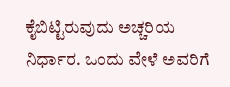ಕೈಬಿಟ್ಟಿರುವುದು ಅಚ್ಚರಿಯ ನಿರ್ಧಾರ. ಒಂದು ವೇಳೆ ಅವರಿಗೆ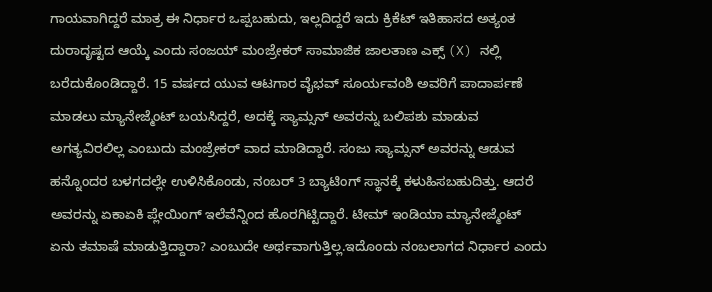ಗಾಯವಾಗಿದ್ದರೆ ಮಾತ್ರ ಈ ನಿರ್ಧಾರ ಒಪ್ಪಬಹುದು, ಇಲ್ಲದಿದ್ದರೆ ಇದು ಕ್ರಿಕೆಟ್ ಇತಿಹಾಸದ ಅತ್ಯಂತ ದುರಾದೃಷ್ಟದ ಆಯ್ಕೆ ಎಂದು ಸಂಜಯ್ ಮಂಜ್ರೇಕರ್ ಸಾಮಾಜಿಕ ಜಾಲತಾಣ ಎಕ್ಸ್ (X) ನಲ್ಲಿ ಬರೆದುಕೊಂಡಿದ್ದಾರೆ. 15 ವರ್ಷದ ಯುವ ಆಟಗಾರ ವೈಭವ್ ಸೂರ್ಯವಂಶಿ ಅವರಿಗೆ ಪಾದಾರ್ಪಣೆ ಮಾಡಲು ಮ್ಯಾನೇಜ್ಮೆಂಟ್ ಬಯಸಿದ್ದರೆ, ಅದಕ್ಕೆ ಸ್ಯಾಮ್ಸನ್ ಅವರನ್ನು ಬಲಿಪಶು ಮಾಡುವ ಅಗತ್ಯವಿರಲಿಲ್ಲ ಎಂಬುದು ಮಂಜ್ರೇಕರ್ ವಾದ ಮಾಡಿದ್ದಾರೆ. ಸಂಜು ಸ್ಯಾಮ್ಸನ್ ಅವರನ್ನು ಆಡುವ ಹನ್ನೊಂದರ ಬಳಗದಲ್ಲೇ ಉಳಿಸಿಕೊಂಡು, ನಂಬರ್ 3 ಬ್ಯಾಟಿಂಗ್ ಸ್ಥಾನಕ್ಕೆ ಕಳುಹಿಸಬಹುದಿತ್ತು. ಆದರೆ ಅವರನ್ನು ಏಕಾಏಕಿ ಪ್ಲೇಯಿಂಗ್ ಇಲೆವೆನ್ನಿಂದ ಹೊರಗಿಟ್ಟಿದ್ದಾರೆ. ಟೀಮ್ ಇಂಡಿಯಾ ಮ್ಯಾನೇಜ್ಮೆಂಟ್ ಏನು ತಮಾಷೆ ಮಾಡುತ್ತಿದ್ದಾರಾ? ಎಂಬುದೇ ಅರ್ಥವಾಗುತ್ತಿಲ್ಲ.ಇದೊಂದು ನಂಬಲಾಗದ ನಿರ್ಧಾರ ಎಂದು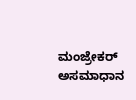ಮಂಜ್ರೇಕರ್ ಅಸಮಾಧಾನ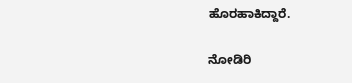ಹೊರಹಾಕಿದ್ದಾರೆ.

ನೋಡಿರಿ